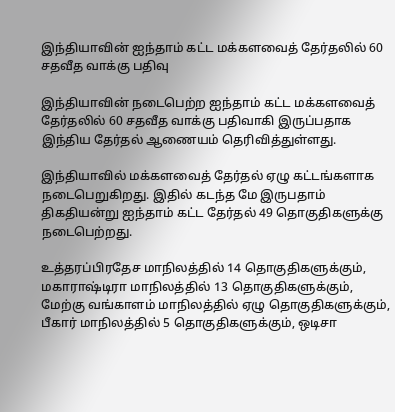இந்தியாவின் ஐந்தாம் கட்ட மக்களவைத் தேர்தலில் 60 சதவீத வாக்கு பதிவு

இந்தியாவின் நடைபெற்ற ஐந்தாம் கட்ட மக்களவைத் தேர்தலில் 60 சதவீத வாக்கு பதிவாகி இருப்பதாக இந்திய தேர்தல் ஆணையம் தெரிவித்துள்ளது.

இந்தியாவில் மக்களவைத் தேர்தல் ஏழு கட்டங்களாக நடைபெறுகிறது. இதில் கடந்த மே இருபதாம் திகதியன்று ஐந்தாம் கட்ட தேர்தல் 49 தொகுதிகளுக்கு நடைபெற்றது.

உத்தரப்பிரதேச மாநிலத்தில் 14 தொகுதிகளுக்கும், மகாராஷ்டிரா மாநிலத்தில் 13 தொகுதிகளுக்கும், மேற்கு வங்காளம் மாநிலத்தில் ஏழு தொகுதிகளுக்கும், பீகார் மாநிலத்தில் 5 தொகுதிகளுக்கும், ஒடிசா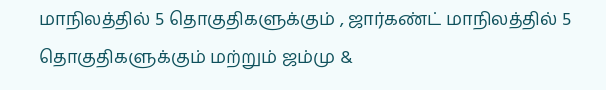மாநிலத்தில் 5 தொகுதிகளுக்கும் , ஜார்கண்ட் மாநிலத்தில் 5 தொகுதிகளுக்கும் மற்றும் ஜம்மு &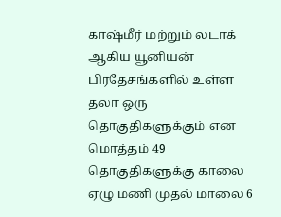காஷ்மீர் மற்றும் லடாக் ஆகிய யூனியன் பிரதேசங்களில் உள்ள தலா ஒரு தொகுதிகளுக்கும் என மொத்தம் 49 தொகுதிகளுக்கு காலை ஏழு மணி முதல் மாலை 6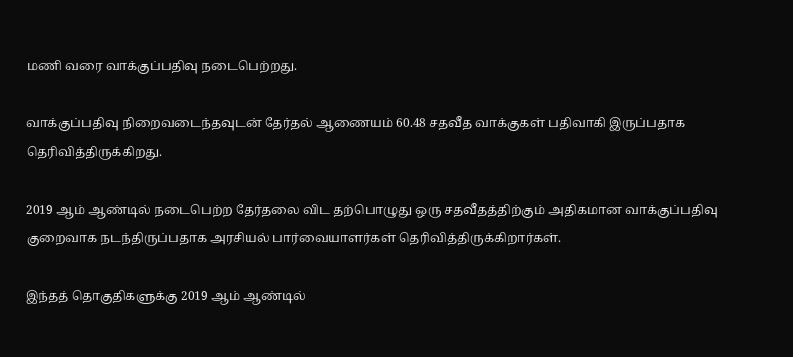மணி வரை வாக்குப்பதிவு நடைபெற்றது.

வாக்குப்பதிவு நிறைவடைந்தவுடன் தேர்தல் ஆணையம் 60.48 சதவீத வாக்குகள் பதிவாகி இருப்பதாக தெரிவித்திருக்கிறது.

2019 ஆம் ஆண்டில் நடைபெற்ற தேர்தலை விட தற்பொழுது ஒரு சதவீதத்திற்கும் அதிகமான வாக்குப்பதிவு குறைவாக நடந்திருப்பதாக அரசியல் பார்வையாளர்கள் தெரிவித்திருக்கிறார்கள்.

இந்தத் தொகுதிகளுக்கு 2019 ஆம் ஆண்டில்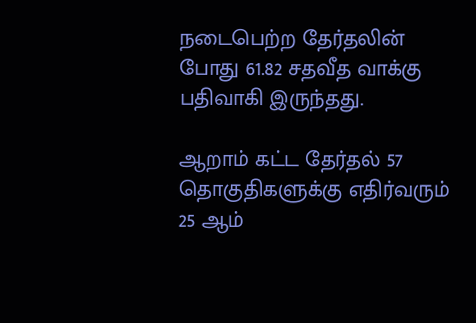நடைபெற்ற தேர்தலின் போது 61.82 சதவீத வாக்கு பதிவாகி இருந்தது.

ஆறாம் கட்ட தேர்தல் 57 தொகுதிகளுக்கு எதிர்வரும் 25 ஆம்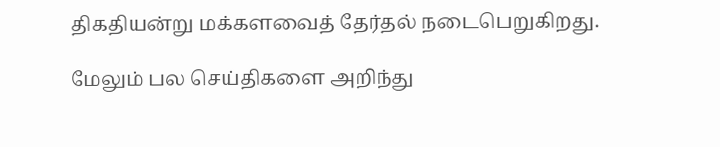திகதியன்று மக்களவைத் தேர்தல் நடைபெறுகிறது.

மேலும் பல செய்திகளை அறிந்து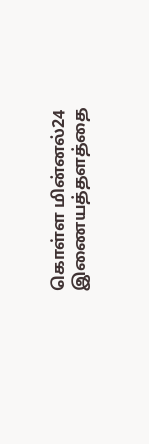கொள்ள மின்னல்24 இணையத்தளத்தை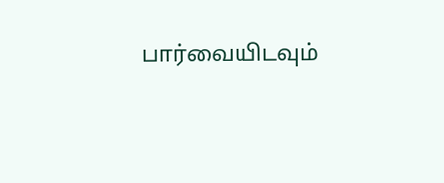பார்வையிடவும்